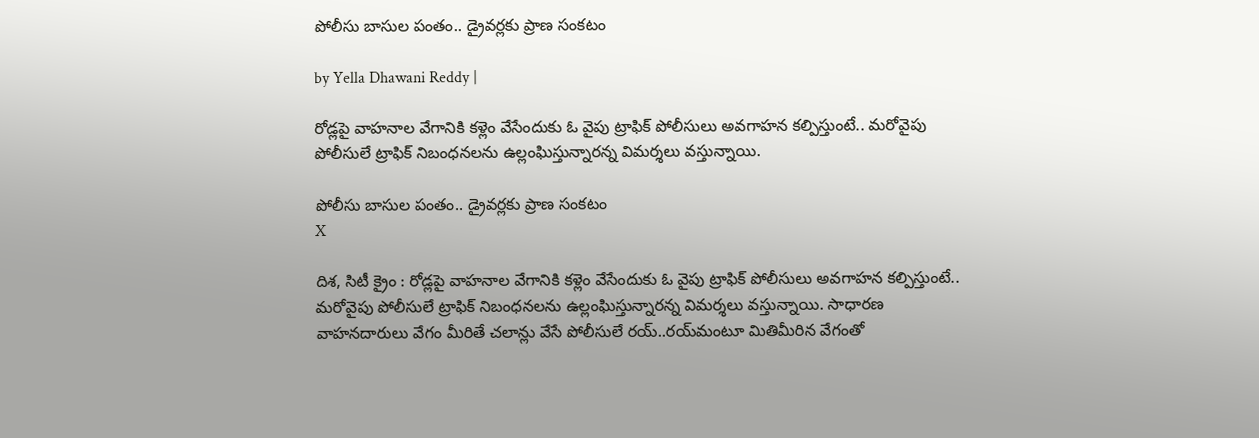పోలీసు బాసుల పంతం.. డ్రైవర్లకు ప్రాణ సంకటం

by Yella Dhawani Reddy |

రోడ్లపై వాహనాల వేగానికి కళ్లెం వేసేందుకు ఓ వైపు ట్రాఫిక్ పోలీసులు అవగాహన కల్పిస్తుంటే.. మరోవైపు పోలీసులే ట్రాఫిక్ నిబంధనలను ఉల్లంఘిస్తున్నారన్న విమర్శలు వస్తున్నాయి.

పోలీసు బాసుల పంతం.. డ్రైవర్లకు ప్రాణ సంకటం
X

దిశ, సిటీ క్రైం : రోడ్లపై వాహనాల వేగానికి కళ్లెం వేసేందుకు ఓ వైపు ట్రాఫిక్ పోలీసులు అవగాహన కల్పిస్తుంటే.. మరోవైపు పోలీసులే ట్రాఫిక్ నిబంధనలను ఉల్లంఘిస్తున్నారన్న విమర్శలు వస్తున్నాయి. సాధారణ వాహనదారులు వేగం మీరితే చలాన్లు వేసే పోలీసులే రయ్..రయ్‌మంటూ మితిమీరిన వేగంతో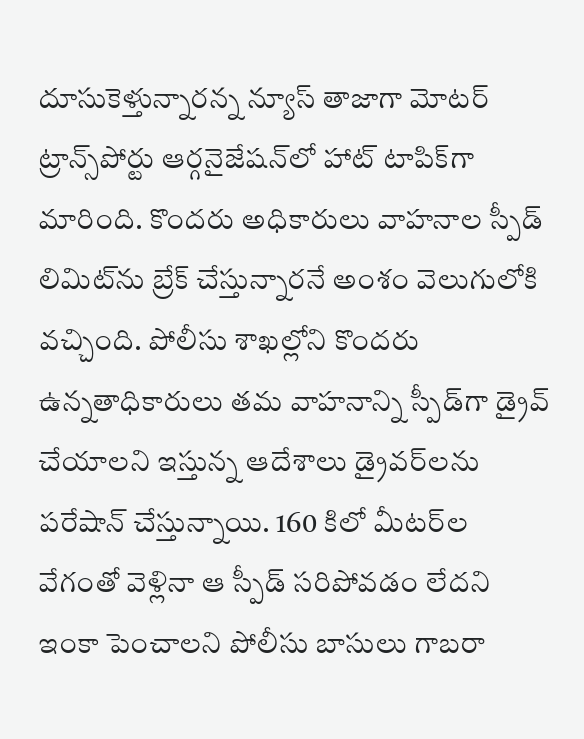దూసుకెళ్తున్నారన్న న్యూస్ తాజాగా మోటర్ ట్రాన్స్‌పోర్టు ఆర్గనైజేషన్‌లో హాట్ టాపిక్‌‌గా మారింది. కొందరు అధికారులు వాహనాల స్పీడ్ లిమిట్‌ను బ్రేక్ చేస్తున్నారనే అంశం వెలుగులోకి వచ్చింది. పోలీసు శాఖల్లోని కొందరు ఉన్నతాధికారులు తమ వాహనాన్ని స్పీడ్‌గా డ్రైవ్ చేయాలని ఇస్తున్న ఆదేశాలు డ్రైవర్‌లను పరేషాన్ చేస్తున్నాయి. 160 కిలో మీటర్‌ల వేగంతో వెళ్లినా ఆ స్పీడ్ సరిపోవడం లేదని ఇంకా పెంచాలని పోలీసు బాసులు గాబరా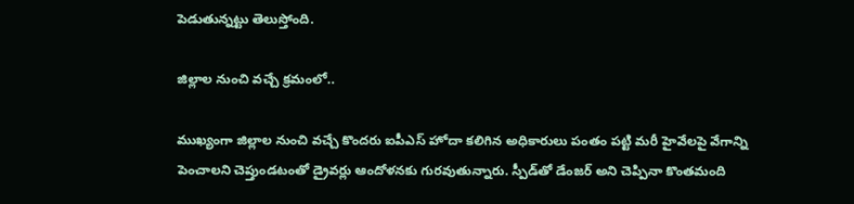పెడుతున్నట్టు తెలుస్తోంది.

జిల్లాల నుంచి వచ్చే క్రమంలో..

ముఖ్యంగా జిల్లాల నుంచి వచ్చే కొందరు ఐపీఎస్ హోదా కలిగిన అధికారులు పంతం పట్టి మరీ హైవేలపై వేగాన్ని పెంచాలని చెప్తుండటంతో డ్రైవర్లు ఆందోళనకు గురవుతున్నారు. స్పీడ్‌తో డేంజర్ అని చెప్పినా కొంతమంది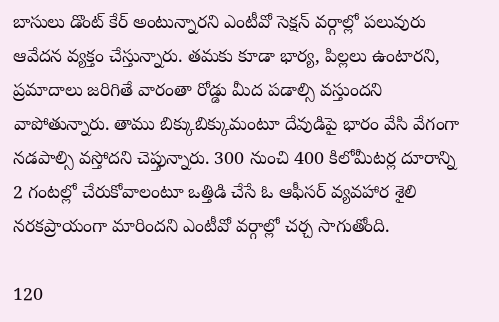బాసులు డొంట్ కేర్ అంటున్నారని ఎంటీవో సెక్షన్ వర్గాల్లో పలువురు ఆవేదన వ్యక్తం చేస్తున్నారు. తమకు కూడా భార్య, పిల్లలు ఉంటారని, ప్రమాదాలు జరిగితే వారంతా రోడ్డు మీద పడాల్సి వస్తుందని వాపోతున్నారు. తాము బిక్కుబిక్కుమంటూ దేవుడిపై భారం వేసి వేగంగా నడపాల్సి వస్తోదని చెప్తున్నారు. 300 నుంచి 400 కిలోమీటర్ల దూరాన్ని 2 గంటల్లో చేరుకోవాలంటూ ఒత్తిడి చేసే ఓ ఆఫీసర్ వ్యవహార శైలి నరకప్రాయంగా మారిందని ఎంటీవో వర్గాల్లో చర్చ సాగుతోంది.

120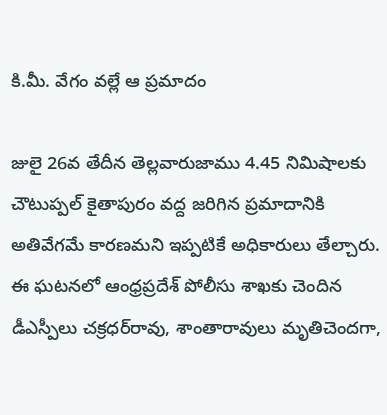కి.మీ. వేగం వల్లే ఆ ప్రమాదం

జులై 26వ తేదీన తెల్లవారుజాము 4.45 నిమిషాలకు చౌటుప్పల్ కైతాపురం వద్ద జరిగిన ప్రమాదానికి అతివేగమే కారణమని ఇప్పటికే అధికారులు తేల్చారు. ఈ ఘటనలో ఆంధ్రప్రదేశ్ పోలీసు శాఖకు చెందిన డీఎస్పీలు చక్రధర్‌రావు, శాంతారావులు మృతిచెందగా,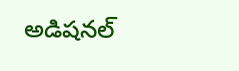అడిషనల్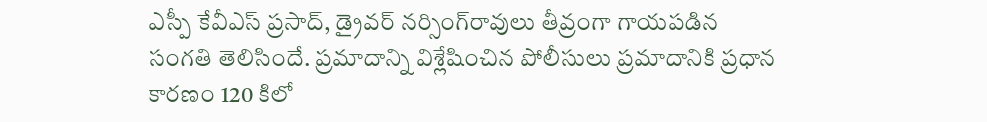ఎస్పీ కేవీఎస్ ప్రసాద్, డ్రైవర్ నర్సింగ్‌రావులు తీవ్రంగా గాయపడిన సంగతి తెలిసిందే. ప్రమాదాన్ని విశ్లేషించిన పోలీసులు ప్రమాదానికి ప్రధాన కారణం 120 కిలో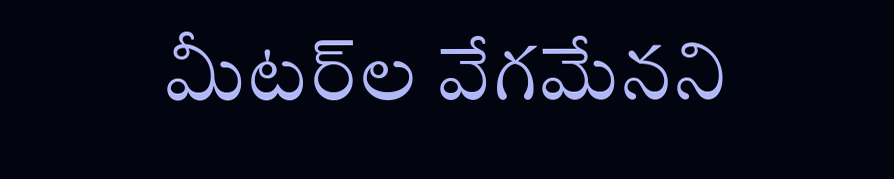మీటర్‌ల వేగమేనని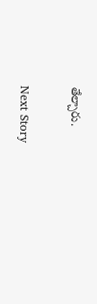తేల్చారు.

Next Story